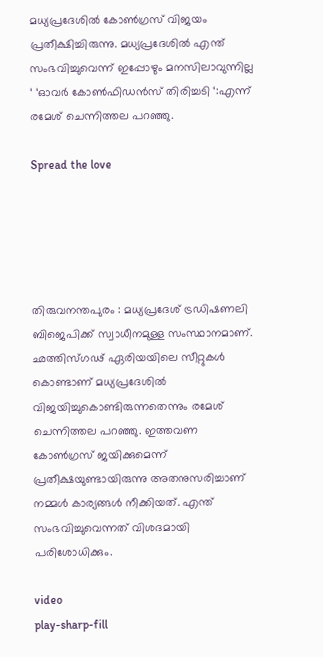മധ്യപ്രദേശില്‍ കോണ്‍ഗ്രസ് വിജയം പ്രതീക്ഷിച്ചിരുന്നു. മധ്യപ്രദേശില്‍ എന്ത് സംഭവിച്ചുവെന്ന് ഇപ്പോഴും മനസിലാവുന്നില്ല ‘ ‘ഓവര്‍ കോണ്‍ഫിഡൻസ് തിരിച്ചടി ‘:എന്ന് രമേശ് ചെന്നിത്തല പറഞ്ഞു.

Spread the love





തിരുവനന്തപുരം : മധ്യപ്രദേശ് ട്രഡിഷണലി ബിജെപിക്ക് സ്വാധീനമുള്ള സംസ്ഥാനമാണ്. ഛത്തിസ്ഗഢ് ഏരിയയിലെ സീറ്റുകള്‍ കൊണ്ടാണ് മധ്യപ്രദേശില്‍ വിജയിച്ചുകൊണ്ടിരുന്നതെന്നും രമേശ് ചെന്നിത്തല പറഞ്ഞു. ഇത്തവണ കോണ്‍ഗ്രസ് ജയിക്കുമെന്ന് പ്രതീക്ഷയുണ്ടായിരുന്നു അതനുസരിച്ചാണ് നമ്മള്‍ കാര്യങ്ങള്‍ നീക്കിയത്. എന്ത് സംഭവിച്ചുവെന്നത് വിശദമായി പരിശോധിക്കും.

video
play-sharp-fill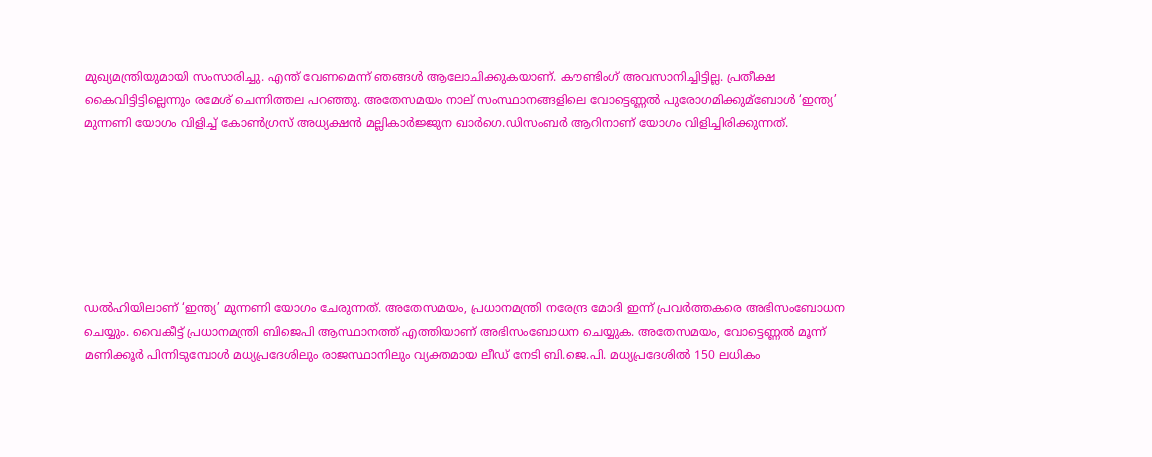മുഖ്യമന്ത്രിയുമായി സംസാരിച്ചു. എന്ത് വേണമെന്ന് ഞങ്ങള്‍ ആലോചിക്കുകയാണ്. കൗണ്ടിംഗ് അവസാനിച്ചിട്ടില്ല. പ്രതീക്ഷ കൈവിട്ടിട്ടില്ലെന്നും രമേശ് ചെന്നിത്തല പറഞ്ഞു. അതേസമയം നാല് സംസ്ഥാനങ്ങളിലെ വോട്ടെണ്ണല്‍ പുരോഗമിക്കുമ്ബോള്‍ ‘ഇന്ത്യ’ മുന്നണി യോഗം വിളിച്ച്‌ കോണ്‍ഗ്രസ് അധ്യക്ഷൻ മല്ലികാര്‍ജ്ജുന ഖാര്‍ഗെ.ഡിസംബര്‍ ആറിനാണ് യോഗം വിളിച്ചിരിക്കുന്നത്.







ഡല്‍ഹിയിലാണ് ‘ഇന്ത്യ’ മുന്നണി യോഗം ചേരുന്നത്. അതേസമയം, പ്രധാനമന്ത്രി നരേന്ദ്ര മോദി ഇന്ന് പ്രവര്‍ത്തകരെ അഭിസംബോധന ചെയ്യും. വൈകീട്ട് പ്രധാനമന്ത്രി ബിജെപി ആസ്ഥാനത്ത് എത്തിയാണ് അഭിസംബോധന ചെയ്യുക. അതേസമയം, വോട്ടെണ്ണല്‍ മൂന്ന് മണിക്കൂര്‍ പിന്നിടുമ്പോൾ മധ്യപ്രദേശിലും രാജസ്ഥാനിലും വ്യക്തമായ ലീഡ് നേടി ബി.ജെ.പി. മധ്യപ്രദേശില്‍ 150 ലധികം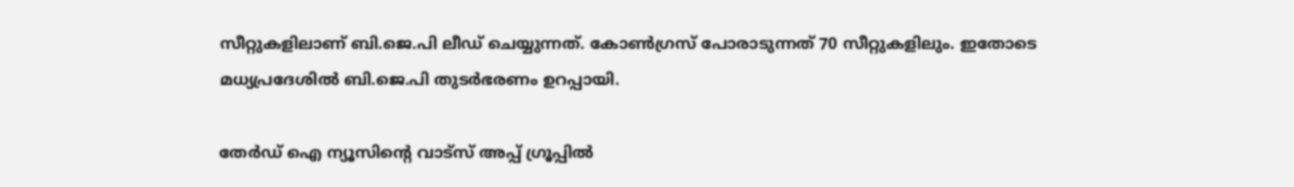സീറ്റുകളിലാണ് ബി.ജെ.പി ലീഡ് ചെയ്യുന്നത്. കോണ്‍ഗ്രസ് പോരാടുന്നത് 70 സീറ്റുകളിലും. ഇതോടെ മധ്യപ്രദേശില്‍ ബി.ജെ.പി തുടര്‍ഭരണം ഉറപ്പായി.

തേർഡ് ഐ ന്യൂസിന്റെ വാട്സ് അപ്പ് ഗ്രൂപ്പിൽ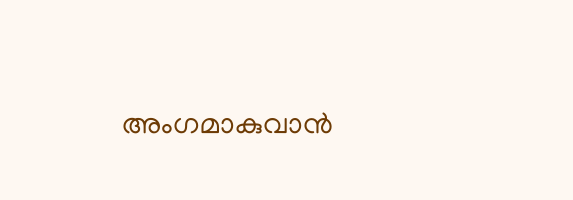അംഗമാകുവാൻ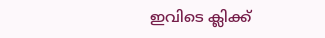ഇവിടെ ക്ലിക്ക്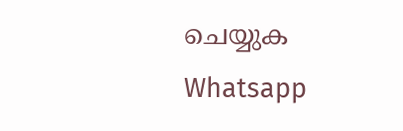ചെയ്യുക
Whatsapp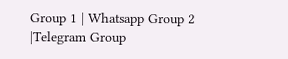Group 1 | Whatsapp Group 2 |Telegram Group